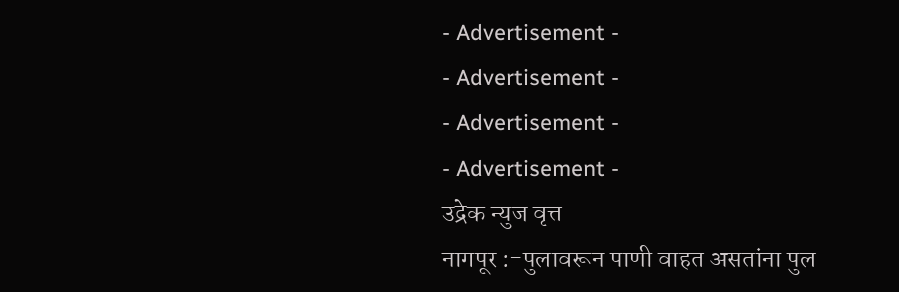- Advertisement -
- Advertisement -
- Advertisement -
- Advertisement -
उद्रेक न्युज वृत्त
नागपूर :-पुलावरून पाणी वाहत असतांना पुल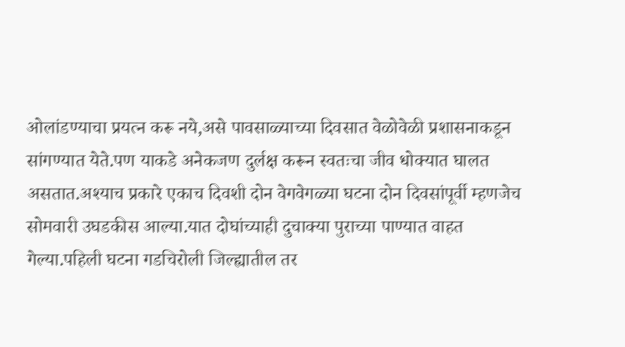ओलांडण्याचा प्रयत्न करू नये,असे पावसाळ्याच्या दिवसात वेळोवेळी प्रशासनाकडून सांगण्यात येते.पण याकडे अनेकजण दुर्लक्ष करून स्वतःचा जीव धोक्यात घालत असतात.अश्याच प्रकारे एकाच दिवशी दोन वेगवेगळ्या घटना दोन दिवसांपूर्वी म्हणजेच सोमवारी उघडकीस आल्या.यात दोघांच्याही दुचाक्या पुराच्या पाण्यात वाहत गेल्या.पहिली घटना गडचिरोली जिल्ह्यातील तर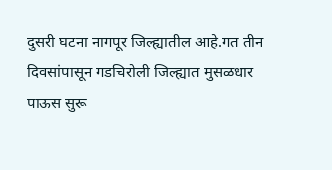दुसरी घटना नागपूर जिल्ह्यातील आहे.गत तीन दिवसांपासून गडचिरोली जिल्ह्यात मुसळधार पाऊस सुरू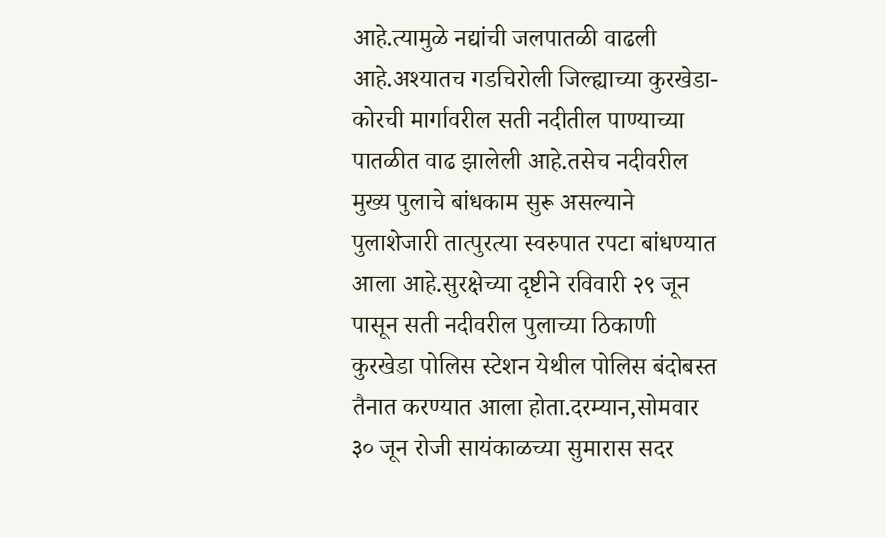आहे.त्यामुळे नद्यांची जलपातळी वाढली आहे.अश्यातच गडचिरोली जिल्ह्याच्या कुरखेडा-कोरची मार्गावरील सती नदीतील पाण्याच्या पातळीत वाढ झालेली आहे.तसेच नदीवरील मुख्य पुलाचे बांधकाम सुरू असल्याने पुलाशेजारी तात्पुरत्या स्वरुपात रपटा बांधण्यात आला आहे.सुरक्षेच्या दृष्टीने रविवारी २९ जून पासून सती नदीवरील पुलाच्या ठिकाणी कुरखेडा पोलिस स्टेशन येथील पोलिस बंदोबस्त तैनात करण्यात आला होता.दरम्यान,सोमवार ३० जून रोजी सायंकाळच्या सुमारास सदर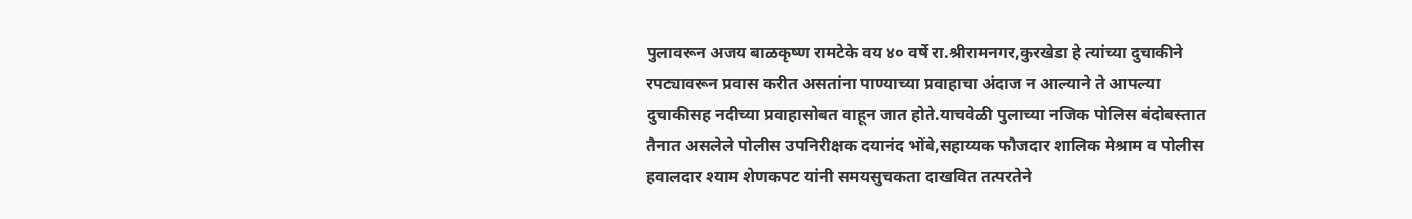पुलावरून अजय बाळकृष्ण रामटेके वय ४० वर्षे रा.श्रीरामनगर,कुरखेडा हे त्यांच्या दुचाकीने रपट्यावरून प्रवास करीत असतांना पाण्याच्या प्रवाहाचा अंदाज न आल्याने ते आपल्या दुचाकीसह नदीच्या प्रवाहासोबत वाहून जात होते.याचवेळी पुलाच्या नजिक पोलिस बंदोबस्तात तैनात असलेले पोलीस उपनिरीक्षक दयानंद भोंबे,सहाय्यक फौजदार शालिक मेश्राम व पोलीस हवालदार श्याम शेणकपट यांनी समयसुचकता दाखवित तत्परतेने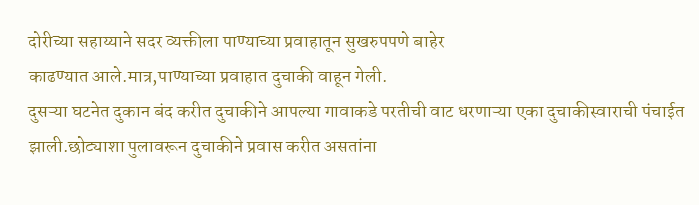दोरीच्या सहाय्याने सदर व्यक्तीला पाण्याच्या प्रवाहातून सुखरुपपणे बाहेर
काढण्यात आले.मात्र,पाण्याच्या प्रवाहात दुचाकी वाहून गेली.
दुसऱ्या घटनेत दुकान बंद करीत दुचाकीने आपल्या गावाकडे परतीची वाट धरणाऱ्या एका दुचाकीस्वाराची पंचाईत झाली.छोट्याशा पुलावरून दुचाकीने प्रवास करीत असतांना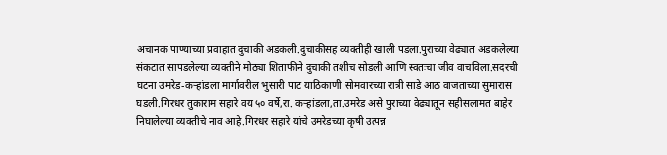अचानक पाण्याच्या प्रवाहात दुचाकी अडकली.दुचाकीसह व्यक्तीही खाली पडला.पुराच्या वेढ्यात अडकलेल्या संकटात सापडलेल्या व्यक्तीने मोठ्या शिताफीने दुचाकी तशीच सोडली आणि स्वतःचा जीव वाचविला.सदरची घटना उमरेड-कऱ्हांडला मार्गावरील भुसारी पाट याठिकाणी सोमवारच्या रात्री साडे आठ वाजताच्या सुमारास घडली.गिरधर तुकाराम सहारे वय ५० वर्षे,रा. कऱ्हांडला,ता.उमरेड असे पुराच्या वेढ्यातून सहीसलामत बाहेर निघालेल्या व्यक्तीचे नाव आहे.गिरधर सहारे यांचे उमरेडच्या कृषी उत्पन्न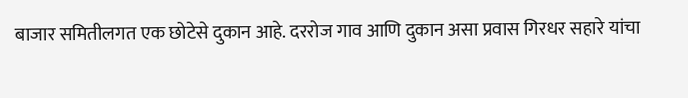बाजार समितीलगत एक छोटेसे दुकान आहे. दररोज गाव आणि दुकान असा प्रवास गिरधर सहारे यांचा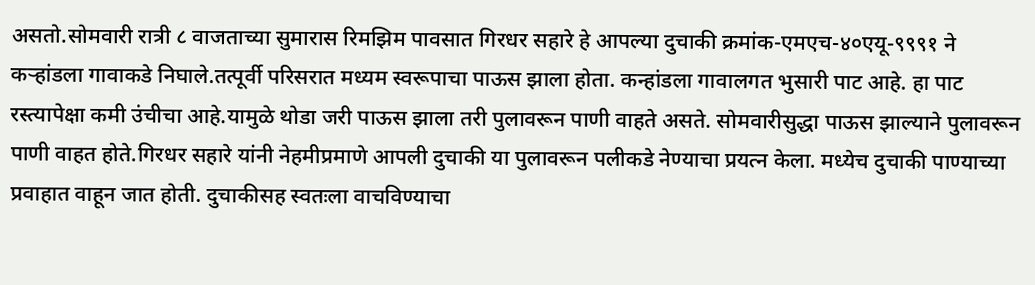असतो.सोमवारी रात्री ८ वाजताच्या सुमारास रिमझिम पावसात गिरधर सहारे हे आपल्या दुचाकी क्रमांक-एमएच-४०एयू-९९९१ ने कऱ्हांडला गावाकडे निघाले.तत्पूर्वी परिसरात मध्यम स्वरूपाचा पाऊस झाला होता. कन्हांडला गावालगत भुसारी पाट आहे. हा पाट रस्त्यापेक्षा कमी उंचीचा आहे.यामुळे थोडा जरी पाऊस झाला तरी पुलावरून पाणी वाहते असते. सोमवारीसुद्धा पाऊस झाल्याने पुलावरून पाणी वाहत होते.गिरधर सहारे यांनी नेहमीप्रमाणे आपली दुचाकी या पुलावरून पलीकडे नेण्याचा प्रयत्न केला. मध्येच दुचाकी पाण्याच्या प्रवाहात वाहून जात होती. दुचाकीसह स्वतःला वाचविण्याचा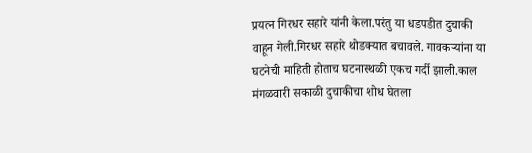प्रयत्न गिरधर सहारे यांनी केला.परंतु या धडपडीत दुचाकी वाहून गेली.गिरधर सहारे थोडक्यात बचावले. गावकऱ्यांना या घटनेची माहिती होताच घटनास्थळी एकच गर्दी झाली.काल मंगळवारी सकाळी दुचाकीचा शोध घेतला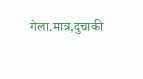गेला.मात्र,दुचाकी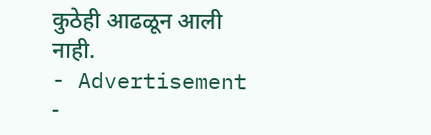कुठेही आढळून आली नाही.
- Advertisement -